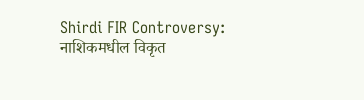Shirdi FIR Controversy: नाशिकमधील विकृत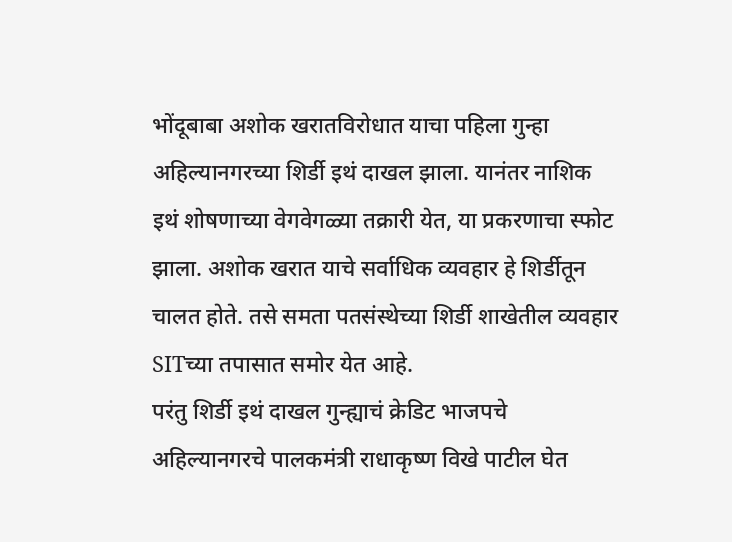भोंदूबाबा अशोक खरातविरोधात याचा पहिला गुन्हा अहिल्यानगरच्या शिर्डी इथं दाखल झाला. यानंतर नाशिक इथं शोषणाच्या वेगवेगळ्या तक्रारी येत, या प्रकरणाचा स्फोट झाला. अशोक खरात याचे सर्वाधिक व्यवहार हे शिर्डीतून चालत होते. तसे समता पतसंस्थेच्या शिर्डी शाखेतील व्यवहार SITच्या तपासात समोर येत आहे.
परंतु शिर्डी इथं दाखल गुन्ह्याचं क्रेडिट भाजपचे अहिल्यानगरचे पालकमंत्री राधाकृष्ण विखे पाटील घेत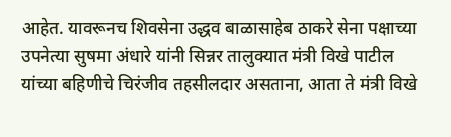आहेत. यावरूनच शिवसेना उद्धव बाळासाहेब ठाकरे सेना पक्षाच्या उपनेत्या सुषमा अंधारे यांनी सिन्नर तालुक्यात मंत्री विखे पाटील यांच्या बहिणीचे चिरंजीव तहसीलदार असताना, आता ते मंत्री विखे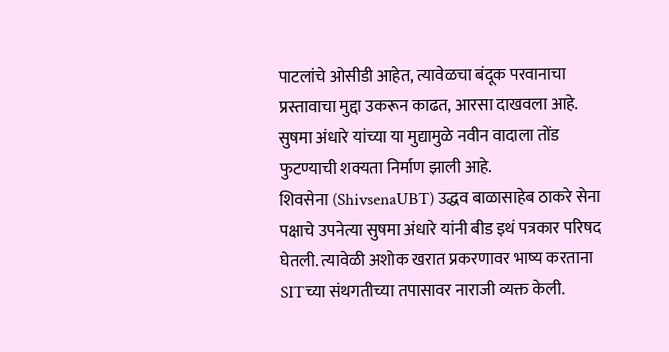पाटलांचे ओसीडी आहेत, त्यावेळचा बंदूक परवानाचा प्रस्तावाचा मुद्दा उकरून काढत, आरसा दाखवला आहे. सुषमा अंधारे यांच्या या मुद्यामुळे नवीन वादाला तोंड फुटण्याची शक्यता निर्माण झाली आहे.
शिवसेना (ShivsenaUBT) उद्धव बाळासाहेब ठाकरे सेना पक्षाचे उपनेत्या सुषमा अंधारे यांनी बीड इथं पत्रकार परिषद घेतली. त्यावेळी अशोक खरात प्रकरणावर भाष्य करताना SITच्या संथगतीच्या तपासावर नाराजी व्यक्त केली.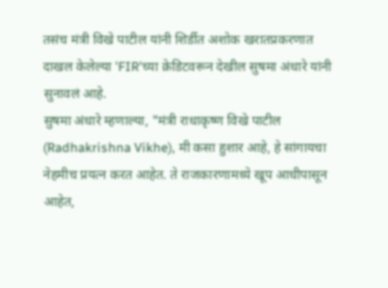तसंच मंत्री विखे पाटील यांनी शिर्डीत अशोक खरातप्रकरणात दाखल केलेल्या 'FIR'च्या क्रेडिटवरून देखील सुषमा अंधारे यांनी सुनावलं आहे.
सुषमा अंधारे म्हणाल्या, "मंत्री राधाकृष्ण विखे पाटील (Radhakrishna Vikhe), मी कसा हुशार आहे, हे सांगायचा नेहमीच प्रयत्न करत आहेत. ते राजकारणामध्ये खूप आधीपासून आहेत,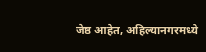जेष्ठ आहेत, अहिल्यानगरमध्ये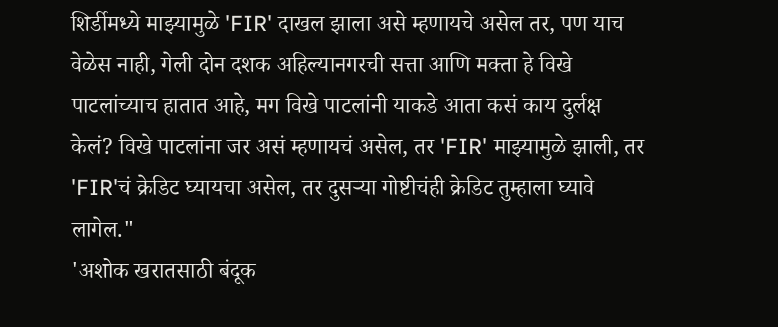शिर्डीमध्ये माझ्यामुळे 'FIR' दाखल झाला असे म्हणायचे असेल तर, पण याच वेळेस नाही, गेली दोन दशक अहिल्यानगरची सत्ता आणि मक्ता हे विखे पाटलांच्याच हातात आहे, मग विखे पाटलांनी याकडे आता कसं काय दुर्लक्ष केलं? विखे पाटलांना जर असं म्हणायचं असेल, तर 'FIR' माझ्यामुळे झाली, तर 'FIR'चं क्रेडिट घ्यायचा असेल, तर दुसऱ्या गोष्टीचंही क्रेडिट तुम्हाला घ्यावे लागेल."
'अशोक खरातसाठी बंदूक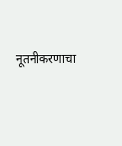नूतनीकरणाचा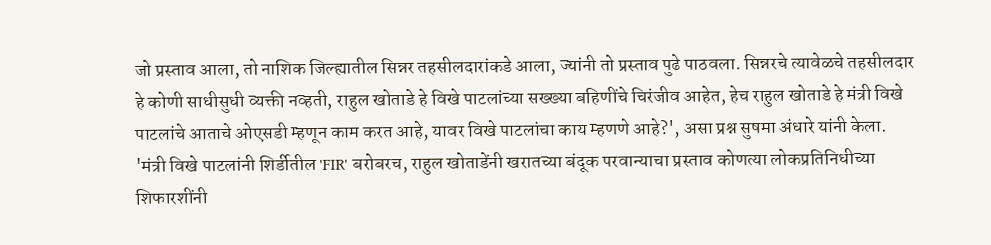जो प्रस्ताव आला, तो नाशिक जिल्ह्यातील सिन्नर तहसीलदारांकडे आला, ज्यांनी तो प्रस्ताव पुढे पाठवला. सिन्नरचे त्यावेळचे तहसीलदार हे कोणी साधीसुधी व्यक्ती नव्हती, राहुल खोताडे हे विखे पाटलांच्या सख्ख्या बहिणींचे चिरंजीव आहेत, हेच राहुल खोताडे हे मंत्री विखे पाटलांचे आताचे ओएसडी म्हणून काम करत आहे, यावर विखे पाटलांचा काय म्हणणे आहे?', असा प्रश्न सुषमा अंधारे यांनी केला.
'मंत्री विखे पाटलांनी शिर्डीतील 'FIR' बरोबरच, राहुल खोताडेंनी खरातच्या बंदूक परवान्याचा प्रस्ताव कोणत्या लोकप्रतिनिधीच्या शिफारशींनी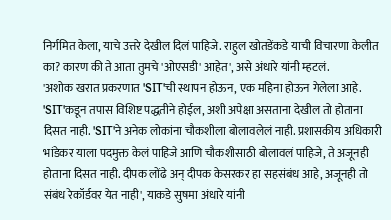निर्गमित केला, याचे उत्तरे देखील दिलं पाहिजे. राहुल खोतडेंकडे याची विचारणा केलीत का? कारण की ते आता तुमचे 'ओएसडी' आहेत', असे अंधारे यांनी म्हटलं.
'अशोक खरात प्रकरणात 'SIT'ची स्थापन होऊन, एक महिना होऊन गेलेला आहे. 'SIT'कडून तपास विशिष्ट पद्धतीने होईल, अशी अपेक्षा असताना देखील तो होताना दिसत नाही. 'SIT'ने अनेक लोकांना चौकशीला बोलावलेलं नाही. प्रशासकीय अधिकारी भांडेकर याला पदमुक्त केलं पाहिजे आणि चौकशीसाठी बोलावलं पाहिजे, ते अजूनही होताना दिसत नाही. दीपक लोंढे अन् दीपक केसरकर हा सहसंबंध आहे, अजूनही तो संबंध रेकॉर्डवर येत नाही', याकडे सुषमा अंधारे यांनी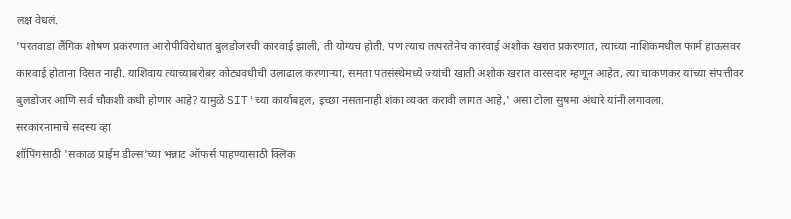लक्ष वेधलं.
'परतवाडा लैंगिक शोषण प्रकरणात आरोपीविरोधात बुलडोजरची कारवाई झाली, ती योग्यच होती. पण त्याच तत्परतेनेच कारवाई अशोक खरात प्रकरणात, त्याच्या नाशिकमधील फार्म हाऊसवर कारवाई होताना दिसत नाही. याशिवाय त्याच्याबरोबर कोट्यवधीची उलाढाल करणाऱ्या, समता पतसंस्थेमध्ये ज्यांची खाती अशोक खरात वारसदार म्हणून आहेत, त्या चाकणकर यांच्या संपत्तीवर बुलडोजर आणि सर्व चौकशी कधी होणार आहे? यामुळे SIT'च्या कार्याबद्दल, इच्छा नसतानाही शंका व्यक्त करावी लागत आहे,' असा टोला सुषमा अंधारे यांनी लगावला.
सरकारनामाचे सदस्य व्हा
शॉपिंगसाठी 'सकाळ प्राईम डील्स'च्या भन्नाट ऑफर्स पाहण्यासाठी क्लिक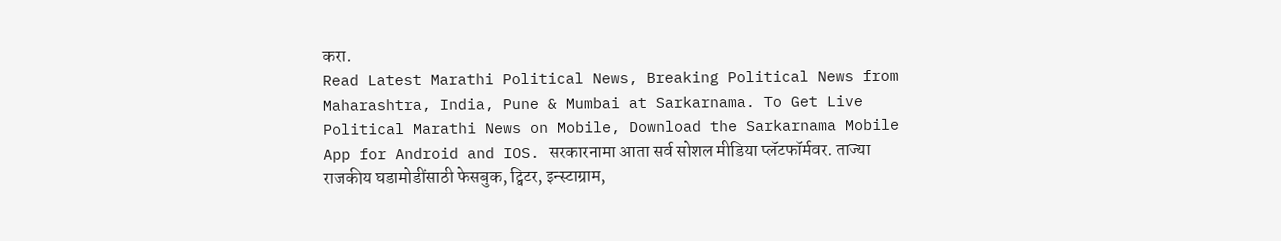करा.
Read Latest Marathi Political News, Breaking Political News from Maharashtra, India, Pune & Mumbai at Sarkarnama. To Get Live Political Marathi News on Mobile, Download the Sarkarnama Mobile App for Android and IOS. सरकारनामा आता सर्व सोशल मीडिया प्लॅटफॉर्मवर. ताज्या राजकीय घडामोडींसाठी फेसबुक, ट्विटर, इन्स्टाग्राम,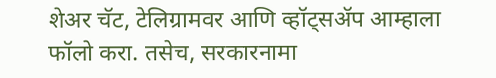शेअर चॅट, टेलिग्रामवर आणि व्हॉट्सॲप आम्हाला फॉलो करा. तसेच, सरकारनामा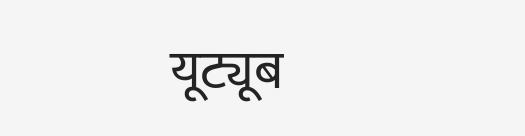यूट्यूब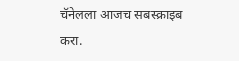चॅनेलला आजच सबस्क्राइब करा.